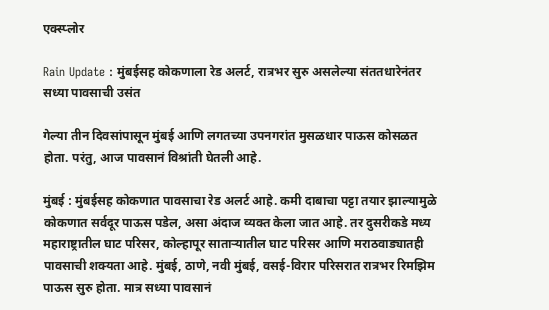एक्स्प्लोर

Rain Update : मुंबईसह कोकणाला रेड अलर्ट, रात्रभर सुरु असलेल्या संततधारेनंतर सध्या पावसाची उसंत

गेल्या तीन दिवसांपासून मुंबई आणि लगतच्या उपनगरांत मुसळधार पाऊस कोसळत होता. परंतु, आज पावसानं विश्रांती घेतली आहे.

मुंबई : मुंबईसह कोकणात पावसाचा रेड अलर्ट आहे. कमी दाबाचा पट्टा तयार झाल्यामुळे कोकणात सर्वदूर पाऊस पडेल, असा अंदाज व्यक्त केला जात आहे. तर दुसरीकडे मध्य महाराष्ट्रातील घाट परिसर, कोल्हापूर साताऱ्यातील घाट परिसर आणि मराठवाड्यातही पावसाची शक्यता आहे. मुंबई, ठाणे, नवी मुंबई, वसई-विरार परिसरात रात्रभर रिमझिम पाऊस सुरु होता. मात्र सध्या पावसानं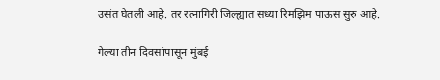उसंत घेतली आहे. तर रत्नागिरी जिल्ह्यात सध्या रिमझिम पाऊस सुरु आहे.

गेल्या तीन दिवसांपासून मुंबई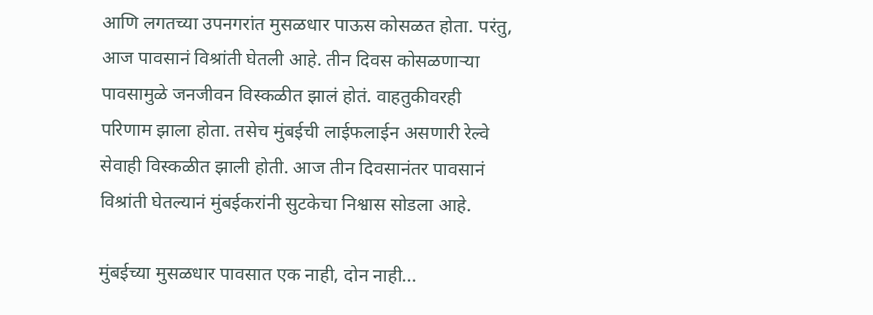आणि लगतच्या उपनगरांत मुसळधार पाऊस कोसळत होता. परंतु, आज पावसानं विश्रांती घेतली आहे. तीन दिवस कोसळणाऱ्या पावसामुळे जनजीवन विस्कळीत झालं होतं. वाहतुकीवरही परिणाम झाला होता. तसेच मुंबईची लाईफलाईन असणारी रेल्वे सेवाही विस्कळीत झाली होती. आज तीन दिवसानंतर पावसानं विश्रांती घेतल्यानं मुंबईकरांनी सुटकेचा निश्वास सोडला आहे.

मुंबईच्या मुसळधार पावसात एक नाही, दोन नाही...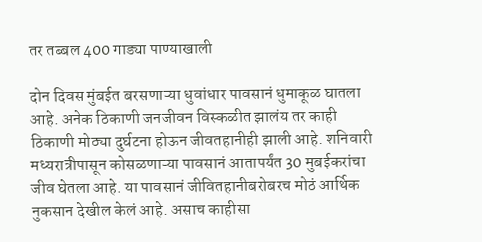तर तब्बल 400 गाड्या पाण्याखाली

दोन दिवस मुंबईत बरसणाऱ्या धुवांधार पावसानं धुमाकूळ घातला आहे. अनेक ठिकाणी जनजीवन विस्कळीत झालंय तर काही ठिकाणी मोठ्या दुर्घटना होऊन जीवतहानीही झाली आहे. शनिवारी मध्यरात्रीपासून कोसळणाऱ्या पावसानं आतापर्यंत 30 मुबईकरांचा जीव घेतला आहे. या पावसानं जीवितहानीबरोबरच मोठं आर्थिक नुकसान देखील केलं आहे. असाच काहीसा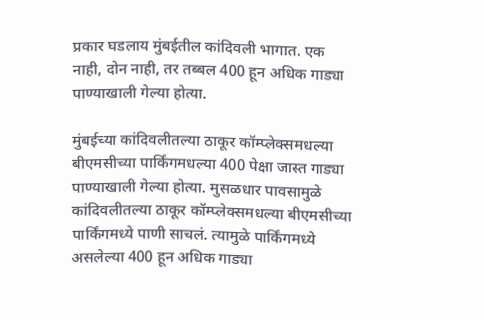प्रकार घडलाय मुंबईतील कांदिवली भागात. एक नाही, दोन नाही, तर तब्बल 400 हून अधिक गाड्या पाण्याखाली गेल्या होत्या.

मुंबईच्या कांदिवलीतल्या ठाकूर कॉम्प्लेक्समधल्या बीएमसीच्या पार्किंगमधल्या 400 पेक्षा जास्त गाड्या पाण्याखाली गेल्या होत्या. मुसळधार पावसामुळे कांदिवलीतल्या ठाकूर कॉम्प्लेक्समधल्या बीएमसीच्या पार्किंगमध्ये पाणी साचलं. त्यामुळे पार्किंगमध्ये असलेल्या 400 हून अधिक गाड्या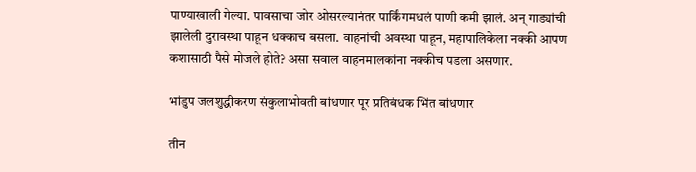पाण्याखाली गेल्या. पावसाचा जोर ओसरल्यानंतर पार्किंगमधलं पाणी कमी झालं. अन् गाड्यांची झालेली दुरावस्था पाहून धक्काच बसला. वाहनांची अवस्था पाहून, महापालिकेला नक्की आपण कशासाठी पैसे मोजले होते? असा सवाल वाहनमालकांना नक्कीच पडला असणार.

भांडुप जलशुद्धीकरण संकुलाभोवती बांधणार पूर प्रतिबंधक भिंत बांधणार

तीन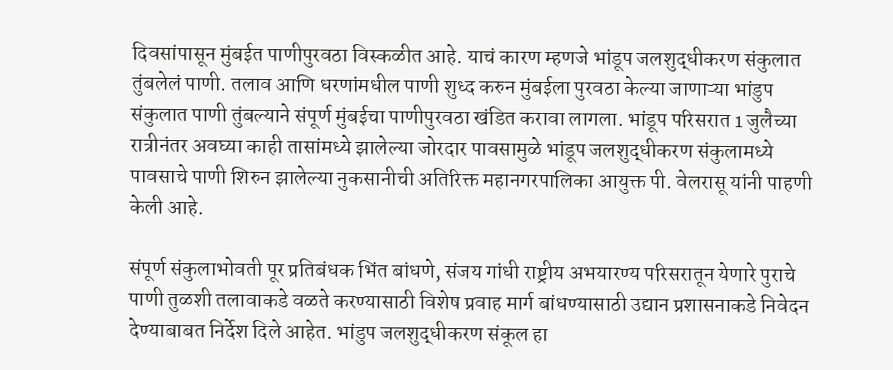दिवसांपासून मुंबईत पाणीपुरवठा विस्कळीत आहे. याचं कारण म्हणजे भांडूप जलशुद्धीकरण संकुलात तुंबलेलं पाणी. तलाव आणि धरणांमधील पाणी शुध्द करुन मुंबईला पुरवठा केल्या जाणाऱ्या भांडुप संकुलात पाणी तुंबल्याने संपूर्ण मुंबईचा पाणीपुरवठा खंडित करावा लागला. भांडूप परिसरात 1 जुलैच्या रात्रीनंतर अवघ्या काही तासांमध्ये झालेल्या जोरदार पावसामुळे भांडूप जलशुद्धीकरण संकुलामध्ये पावसाचे पाणी शिरुन झालेल्या नुकसानीची अतिरिक्त महानगरपालिका आयुक्त पी. वेलरासू यांनी पाहणी केली आहे.

संपूर्ण संकुलाभोवती पूर प्रतिबंधक भिंत बांधणे, संजय गांधी राष्ट्रीय अभयारण्य परिसरातून येणारे पुराचे पाणी तुळशी तलावाकडे वळते करण्यासाठी विशेष प्रवाह मार्ग बांधण्यासाठी उद्यान प्रशासनाकडे निवेदन देण्याबाबत निर्देश दिले आहेत. भांडुप जलशुद्धीकरण संकूल हा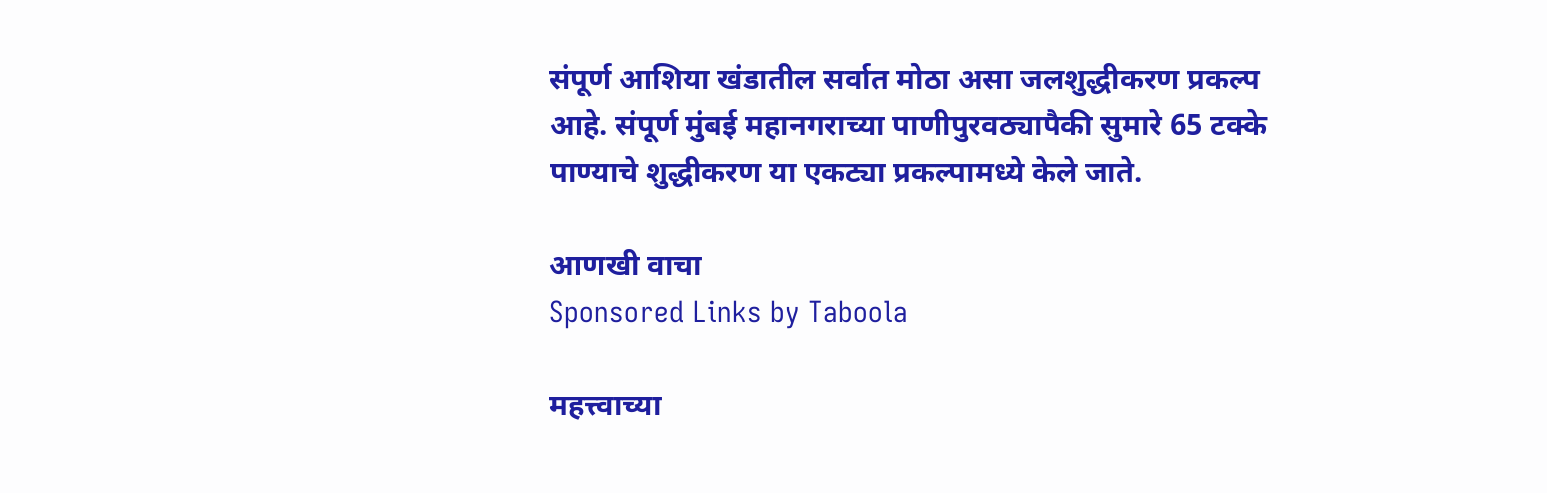संपूर्ण आशिया खंडातील सर्वात मोठा असा जलशुद्धीकरण प्रकल्प आहे. संपूर्ण मुंबई महानगराच्या पाणीपुरवठ्यापैकी सुमारे 65 टक्के पाण्याचे शुद्धीकरण या एकट्या प्रकल्पामध्ये केले जाते.

आणखी वाचा
Sponsored Links by Taboola

महत्त्वाच्या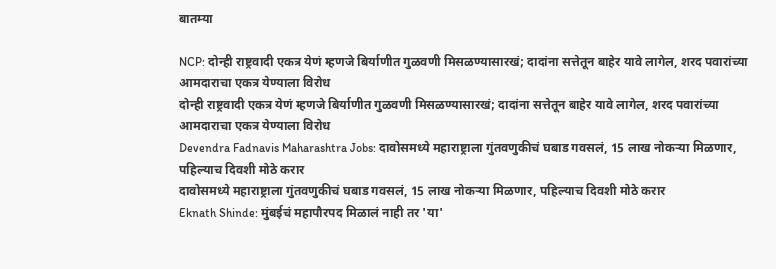बातम्या

NCP: दोन्ही राष्ट्रवादी एकत्र येणं म्हणजे बिर्याणीत गुळवणी मिसळण्यासारखं; दादांना सत्तेतून बाहेर यावे लागेल, शरद पवारांच्या आमदाराचा एकत्र येण्याला विरोध
दोन्ही राष्ट्रवादी एकत्र येणं म्हणजे बिर्याणीत गुळवणी मिसळण्यासारखं; दादांना सत्तेतून बाहेर यावे लागेल, शरद पवारांच्या आमदाराचा एकत्र येण्याला विरोध
Devendra Fadnavis Maharashtra Jobs: दावोसमध्ये महाराष्ट्राला गुंतवणुकीचं घबाड गवसलं, 15 लाख नोकऱ्या मिळणार, पहिल्याच दिवशी मोठे करार
दावोसमध्ये महाराष्ट्राला गुंतवणुकीचं घबाड गवसलं, 15 लाख नोकऱ्या मिळणार, पहिल्याच दिवशी मोठे करार
Eknath Shinde: मुंबईचं महापौरपद मिळालं नाही तर 'या'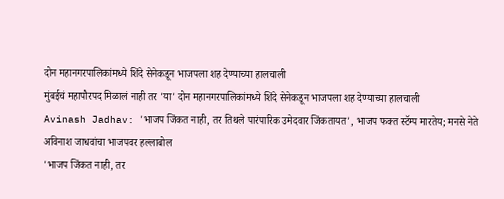दोन महानगरपालिकांमध्ये शिंदे सेनेकडून भाजपला शह देण्याच्या हालचाली
मुंबईचं महापौरपद मिळालं नाही तर 'या' दोन महानगरपालिकांमध्ये शिंदे सेनेकडून भाजपला शह देण्याच्या हालचाली
Avinash Jadhav: 'भाजप जिंकत नाही, तर तिथले पारंपारिक उमेदवार जिंकतायत', भाजप फक्त स्टॅम्प मारतेय; मनसे नेते अविनाश जाधवांचा भाजपवर हल्लाबोल
'भाजप जिंकत नाही, तर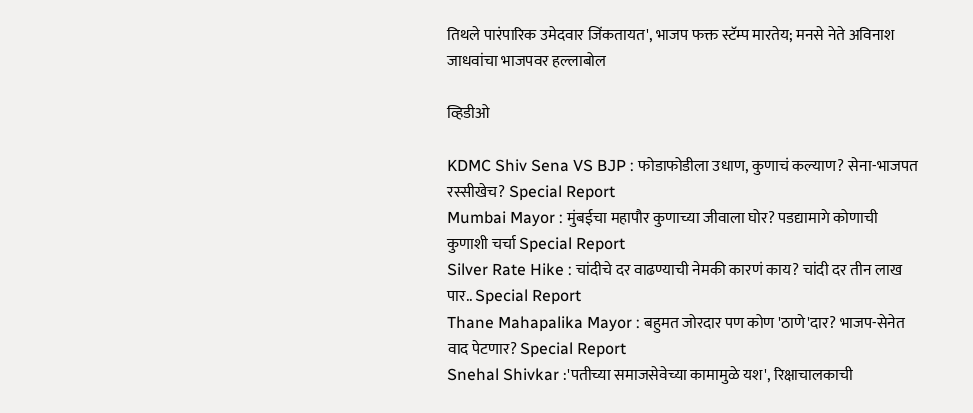तिथले पारंपारिक उमेदवार जिंकतायत', भाजप फक्त स्टॅम्प मारतेय; मनसे नेते अविनाश जाधवांचा भाजपवर हल्लाबोल

व्हिडीओ

KDMC Shiv Sena VS BJP : फोडाफोडीला उधाण, कुणाचं कल्याण? सेना-भाजपत रस्सीखेच? Special Report
Mumbai Mayor : मुंबईचा महापौर कुणाच्या जीवाला घोर? पडद्यामागे कोणाची कुणाशी चर्चा Special Report
Silver Rate Hike : चांदीचे दर वाढण्याची नेमकी कारणं काय? चांदी दर तीन लाख पार.. Special Report
Thane Mahapalika Mayor : बहुमत जोरदार पण कोण 'ठाणे'दार? भाजप-सेनेत वाद पेटणार? Special Report
Snehal Shivkar :'पतीच्या समाजसेवेच्या कामामुळे यश', रिक्षाचालकाची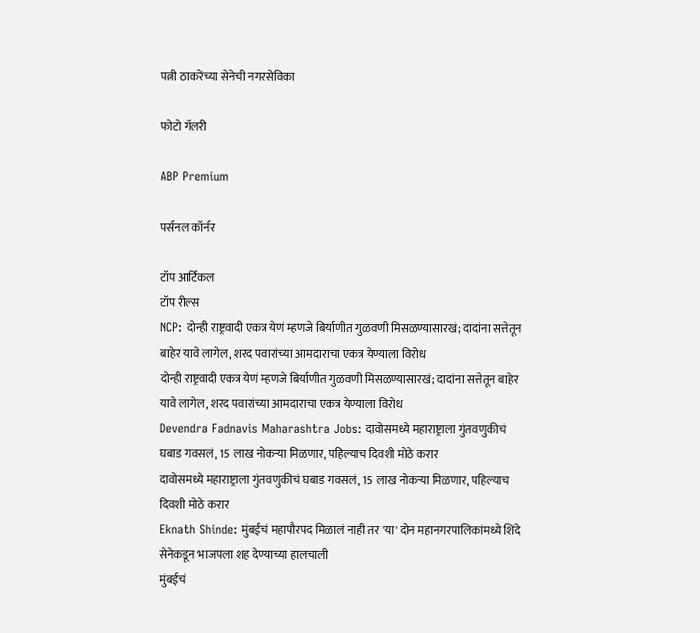पत्नी ठाकरेंच्या सेनेची नगरसेविका

फोटो गॅलरी

ABP Premium

पर्सनल कॉर्नर

टॉप आर्टिकल
टॉप रील्स
NCP: दोन्ही राष्ट्रवादी एकत्र येणं म्हणजे बिर्याणीत गुळवणी मिसळण्यासारखं; दादांना सत्तेतून बाहेर यावे लागेल, शरद पवारांच्या आमदाराचा एकत्र येण्याला विरोध
दोन्ही राष्ट्रवादी एकत्र येणं म्हणजे बिर्याणीत गुळवणी मिसळण्यासारखं; दादांना सत्तेतून बाहेर यावे लागेल, शरद पवारांच्या आमदाराचा एकत्र येण्याला विरोध
Devendra Fadnavis Maharashtra Jobs: दावोसमध्ये महाराष्ट्राला गुंतवणुकीचं घबाड गवसलं, 15 लाख नोकऱ्या मिळणार, पहिल्याच दिवशी मोठे करार
दावोसमध्ये महाराष्ट्राला गुंतवणुकीचं घबाड गवसलं, 15 लाख नोकऱ्या मिळणार, पहिल्याच दिवशी मोठे करार
Eknath Shinde: मुंबईचं महापौरपद मिळालं नाही तर 'या' दोन महानगरपालिकांमध्ये शिंदे सेनेकडून भाजपला शह देण्याच्या हालचाली
मुंबईचं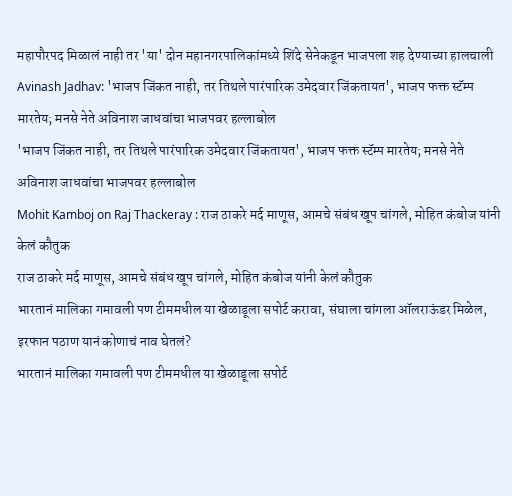महापौरपद मिळालं नाही तर 'या' दोन महानगरपालिकांमध्ये शिंदे सेनेकडून भाजपला शह देण्याच्या हालचाली
Avinash Jadhav: 'भाजप जिंकत नाही, तर तिथले पारंपारिक उमेदवार जिंकतायत', भाजप फक्त स्टॅम्प मारतेय; मनसे नेते अविनाश जाधवांचा भाजपवर हल्लाबोल
'भाजप जिंकत नाही, तर तिथले पारंपारिक उमेदवार जिंकतायत', भाजप फक्त स्टॅम्प मारतेय; मनसे नेते अविनाश जाधवांचा भाजपवर हल्लाबोल
Mohit Kamboj on Raj Thackeray : राज ठाकरे मर्द माणूस, आमचे संबंध खूप चांगले, मोहित कंबोज यांनी केलं कौतुक
राज ठाकरे मर्द माणूस, आमचे संबंध खूप चांगले, मोहित कंबोज यांनी केलं कौतुक
भारतानं मालिका गमावली पण टीममधील या खेळाडूला सपोर्ट करावा, संघाला चांगला ऑलराऊंडर मिळेल, इरफान पठाण यानं कोणाचं नाव घेतलं?
भारतानं मालिका गमावली पण टीममधील या खेळाडूला सपोर्ट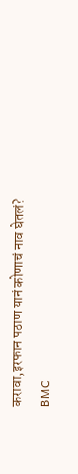करावा,इरफान पठाण यानं कोणाचं नाव घेतलं?
BMC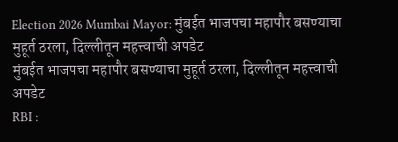Election 2026 Mumbai Mayor: मुंबईत भाजपचा महापौर बसण्याचा मुहूर्त ठरला, दिल्लीतून महत्त्वाची अपडेट
मुंबईत भाजपचा महापौर बसण्याचा मुहूर्त ठरला, दिल्लीतून महत्त्वाची अपडेट
RBI :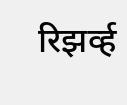रिझर्व्ह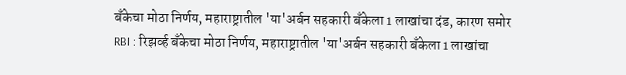बँकेचा मोठा निर्णय, महाराष्ट्रातील 'या'अर्बन सहकारी बँकेला 1 लाखांचा दंड, कारण समोर
RBI : रिझर्व्ह बँकेचा मोठा निर्णय, महाराष्ट्रातील 'या'अर्बन सहकारी बँकेला 1 लाखांचा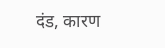दंड, कारण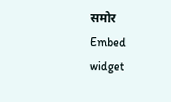समोर
Embed widget